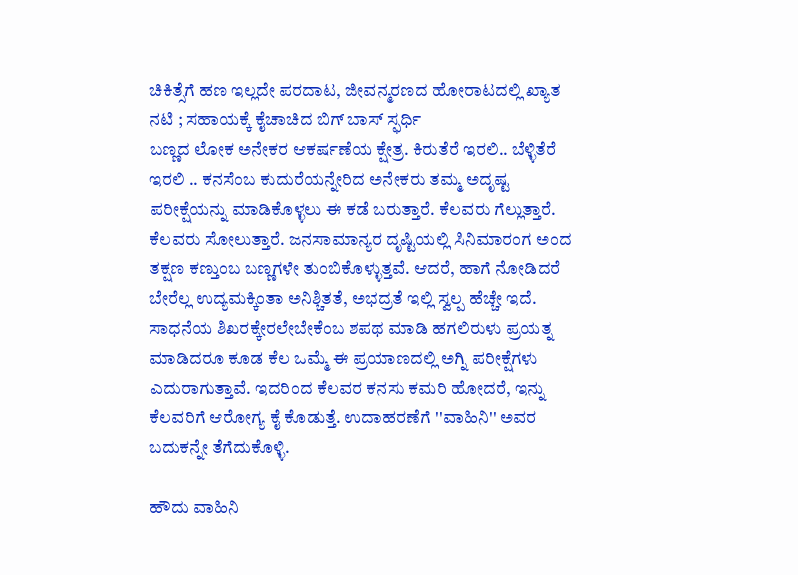ಚಿಕಿತ್ಸೆಗೆ ಹಣ ಇಲ್ಲದೇ ಪರದಾಟ, ಜೀವನ್ಮರಣದ ಹೋರಾಟದಲ್ಲಿ ಖ್ಯಾತ ನಟಿ ; ಸಹಾಯಕ್ಕೆ ಕೈಚಾಚಿದ ಬಿಗ್ ಬಾಸ್ ಸ್ಫರ್ಧಿ
ಬಣ್ಣದ ಲೋಕ ಅನೇಕರ ಆಕರ್ಷಣೆಯ ಕ್ಷೇತ್ರ. ಕಿರುತೆರೆ ಇರಲಿ.. ಬೆಳ್ಳಿತೆರೆ ಇರಲಿ .. ಕನಸೆಂಬ ಕುದುರೆಯನ್ನೇರಿದ ಅನೇಕರು ತಮ್ಮ ಅದೃಷ್ಟ ಪರೀಕ್ಷೆಯನ್ನು ಮಾಡಿಕೊಳ್ಳಲು ಈ ಕಡೆ ಬರುತ್ತಾರೆ. ಕೆಲವರು ಗೆಲ್ಲುತ್ತಾರೆ. ಕೆಲವರು ಸೋಲುತ್ತಾರೆ. ಜನಸಾಮಾನ್ಯರ ದೃಷ್ಟಿಯಲ್ಲಿ ಸಿನಿಮಾರಂಗ ಅಂದ ತಕ್ಷಣ ಕಣ್ತುಂಬ ಬಣ್ಣಗಳೇ ತುಂಬಿಕೊಳ್ಳುತ್ತವೆ. ಆದರೆ, ಹಾಗೆ ನೋಡಿದರೆ ಬೇರೆಲ್ಲ ಉದ್ಯಮಕ್ಕಿಂತಾ ಅನಿಶ್ಚಿತತೆ, ಅಭದ್ರತೆ ಇಲ್ಲಿ ಸ್ವಲ್ಪ ಹೆಚ್ಚೇ ಇದೆ.
ಸಾಧನೆಯ ಶಿಖರಕ್ಕೇರಲೇಬೇಕೆಂಬ ಶಪಥ ಮಾಡಿ ಹಗಲಿರುಳು ಪ್ರಯತ್ನ ಮಾಡಿದರೂ ಕೂಡ ಕೆಲ ಒಮ್ಮೆ ಈ ಪ್ರಯಾಣದಲ್ಲಿ ಅಗ್ನಿ ಪರೀಕ್ಷೆಗಳು ಎದುರಾಗುತ್ತಾವೆ. ಇದರಿಂದ ಕೆಲವರ ಕನಸು ಕಮರಿ ಹೋದರೆ, ಇನ್ನು ಕೆಲವರಿಗೆ ಆರೋಗ್ಯ ಕೈ ಕೊಡುತ್ತೆ. ಉದಾಹರಣೆಗೆ ''ವಾಹಿನಿ'' ಅವರ ಬದುಕನ್ನೇ ತೆಗೆದುಕೊಳ್ಳಿ.

ಹೌದು ವಾಹಿನಿ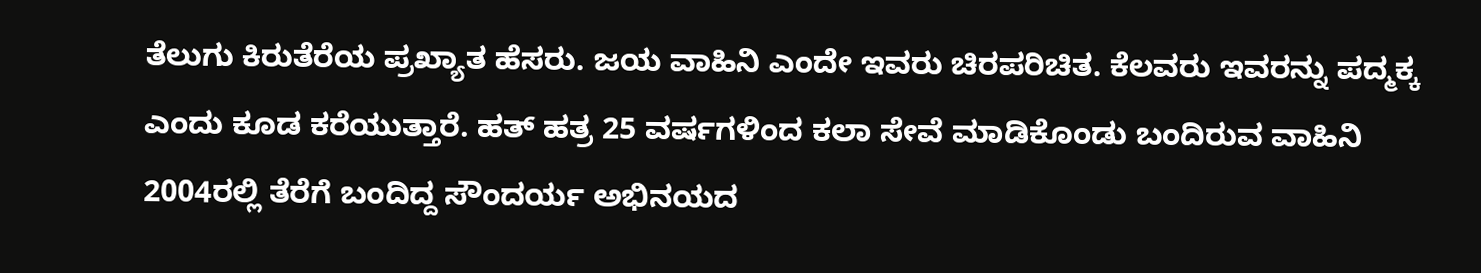ತೆಲುಗು ಕಿರುತೆರೆಯ ಪ್ರಖ್ಯಾತ ಹೆಸರು. ಜಯ ವಾಹಿನಿ ಎಂದೇ ಇವರು ಚಿರಪರಿಚಿತ. ಕೆಲವರು ಇವರನ್ನು ಪದ್ಮಕ್ಕ ಎಂದು ಕೂಡ ಕರೆಯುತ್ತಾರೆ. ಹತ್ ಹತ್ರ 25 ವರ್ಷಗಳಿಂದ ಕಲಾ ಸೇವೆ ಮಾಡಿಕೊಂಡು ಬಂದಿರುವ ವಾಹಿನಿ 2004ರಲ್ಲಿ ತೆರೆಗೆ ಬಂದಿದ್ದ ಸೌಂದರ್ಯ ಅಭಿನಯದ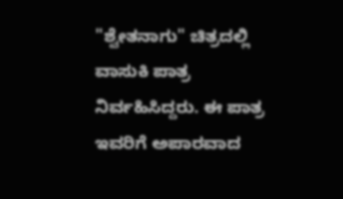"ಶ್ವೇತನಾಗು" ಚಿತ್ರದಲ್ಲಿ ವಾಸುಕಿ ಪಾತ್ರ ನಿರ್ವಹಿಸಿದ್ದರು. ಈ ಪಾತ್ರ ಇವರಿಗೆ ಅಪಾರವಾದ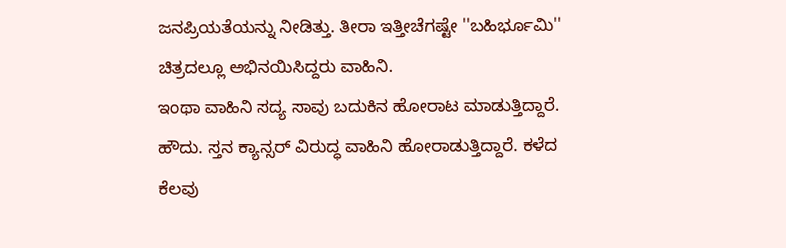ಜನಪ್ರಿಯತೆಯನ್ನು ನೀಡಿತ್ತು. ತೀರಾ ಇತ್ತೀಚೆಗಷ್ಟೇ ''ಬಹಿರ್ಭೂಮಿ'' ಚಿತ್ರದಲ್ಲೂ ಅಭಿನಯಿಸಿದ್ದರು ವಾಹಿನಿ.
ಇಂಥಾ ವಾಹಿನಿ ಸದ್ಯ ಸಾವು ಬದುಕಿನ ಹೋರಾಟ ಮಾಡುತ್ತಿದ್ದಾರೆ. ಹೌದು. ಸ್ತನ ಕ್ಯಾನ್ಸರ್ ವಿರುದ್ಧ ವಾಹಿನಿ ಹೋರಾಡುತ್ತಿದ್ದಾರೆ. ಕಳೆದ ಕೆಲವು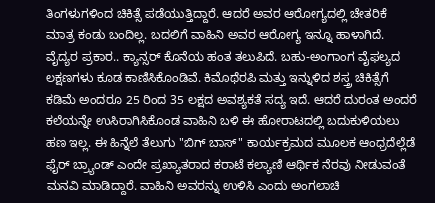ತಿಂಗಳುಗಳಿಂದ ಚಿಕಿತ್ಸೆ ಪಡೆಯುತ್ತಿದ್ದಾರೆ. ಆದರೆ ಅವರ ಆರೋಗ್ಯದಲ್ಲಿ ಚೇತರಿಕೆ ಮಾತ್ರ ಕಂಡು ಬಂದಿಲ್ಲ. ಬದಲಿಗೆ ವಾಹಿನಿ ಅವರ ಆರೋಗ್ಯ ಇನ್ನೂ ಹಾಳಾಗಿದೆ.
ವೈದ್ಯರ ಪ್ರಕಾರ.. ಕ್ಯಾನ್ಸರ್ ಕೊನೆಯ ಹಂತ ತಲುಪಿದೆ. ಬಹು-ಅಂಗಾಂಗ ವೈಫಲ್ಯದ ಲಕ್ಷಣಗಳು ಕೂಡ ಕಾಣಿಸಿಕೊಂಡಿವೆ. ಕಿಮೊಥೆರಪಿ ಮತ್ತು ಇನ್ನುಳಿದ ಶಸ್ತ್ರ ಚಿಕಿತ್ಸೆಗೆ ಕಡಿಮೆ ಅಂದರೂ 25 ರಿಂದ 35 ಲಕ್ಷದ ಅವಶ್ಯಕತೆ ಸದ್ಯ ಇದೆ. ಆದರೆ ದುರಂತ ಅಂದರೆ ಕಲೆಯನ್ನೇ ಉಸಿರಾಗಿಸಿಕೊಂಡ ವಾಹಿನಿ ಬಳಿ ಈ ಹೋರಾಟದಲ್ಲಿ ಬದುಕುಳಿಯಲು ಹಣ ಇಲ್ಲ. ಈ ಹಿನ್ನೆಲೆ ತೆಲುಗು "ಬಿಗ್ ಬಾಸ್" ಕಾರ್ಯಕ್ರಮದ ಮೂಲಕ ಆಂಧ್ರದೆಲ್ಲೆಡೆ ಫೈರ್ ಬ್ರ್ಯಾಂಡ್ ಎಂದೇ ಪ್ರಖ್ಯಾತರಾದ ಕರಾಟೆ ಕಲ್ಯಾಣಿ ಆರ್ಥಿಕ ನೆರವು ನೀಡುವಂತೆ ಮನವಿ ಮಾಡಿದ್ದಾರೆ. ವಾಹಿನಿ ಅವರನ್ನು ಉಳಿಸಿ ಎಂದು ಅಂಗಲಾಚಿ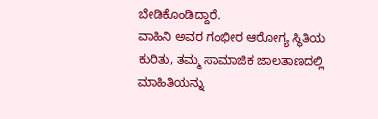ಬೇಡಿಕೊಂಡಿದ್ದಾರೆ.
ವಾಹಿನಿ ಅವರ ಗಂಭೀರ ಆರೋಗ್ಯ ಸ್ಥಿತಿಯ ಕುರಿತು, ತಮ್ಮ ಸಾಮಾಜಿಕ ಜಾಲತಾಣದಲ್ಲಿ ಮಾಹಿತಿಯನ್ನು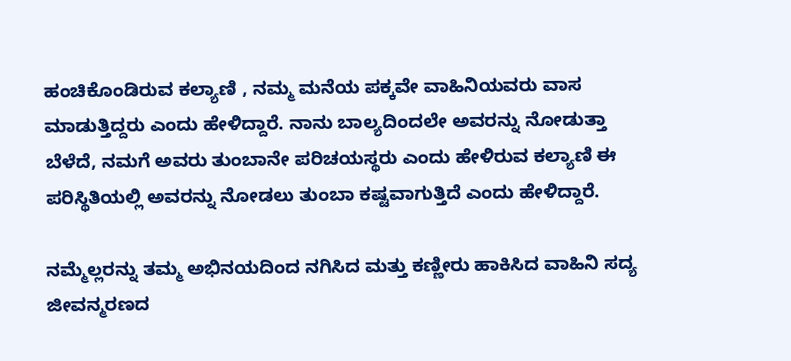ಹಂಚಿಕೊಂಡಿರುವ ಕಲ್ಯಾಣಿ , ನಮ್ಮ ಮನೆಯ ಪಕ್ಕವೇ ವಾಹಿನಿಯವರು ವಾಸ ಮಾಡುತ್ತಿದ್ದರು ಎಂದು ಹೇಳಿದ್ದಾರೆ. ನಾನು ಬಾಲ್ಯದಿಂದಲೇ ಅವರನ್ನು ನೋಡುತ್ತಾ ಬೆಳೆದೆ, ನಮಗೆ ಅವರು ತುಂಬಾನೇ ಪರಿಚಯಸ್ಥರು ಎಂದು ಹೇಳಿರುವ ಕಲ್ಯಾಣಿ ಈ ಪರಿಸ್ಥಿತಿಯಲ್ಲಿ ಅವರನ್ನು ನೋಡಲು ತುಂಬಾ ಕಷ್ಟವಾಗುತ್ತಿದೆ ಎಂದು ಹೇಳಿದ್ದಾರೆ.

ನಮ್ಮೆಲ್ಲರನ್ನು ತಮ್ಮ ಅಭಿನಯದಿಂದ ನಗಿಸಿದ ಮತ್ತು ಕಣ್ಣೀರು ಹಾಕಿಸಿದ ವಾಹಿನಿ ಸದ್ಯ ಜೀವನ್ಮರಣದ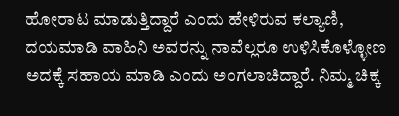ಹೋರಾಟ ಮಾಡುತ್ತಿದ್ದಾರೆ ಎಂದು ಹೇಳಿರುವ ಕಲ್ಯಾಣಿ, ದಯಮಾಡಿ ವಾಹಿನಿ ಅವರನ್ನು ನಾವೆಲ್ಲರೂ ಉಳಿಸಿಕೊಳ್ಳೋಣ ಅದಕ್ಕೆ ಸಹಾಯ ಮಾಡಿ ಎಂದು ಅಂಗಲಾಚಿದ್ದಾರೆ. ನಿಮ್ಮ ಚಿಕ್ಕ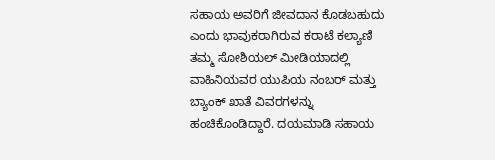ಸಹಾಯ ಅವರಿಗೆ ಜೀವದಾನ ಕೊಡಬಹುದು ಎಂದು ಭಾವುಕರಾಗಿರುವ ಕರಾಟೆ ಕಲ್ಯಾಣಿ ತಮ್ಮ ಸೋಶಿಯಲ್ ಮೀಡಿಯಾದಲ್ಲಿ ವಾಹಿನಿಯವರ ಯುಪಿಯ ನಂಬರ್ ಮತ್ತು ಬ್ಯಾಂಕ್ ಖಾತೆ ವಿವರಗಳನ್ನು ಹಂಚಿಕೊಂಡಿದ್ದಾರೆ. ದಯಮಾಡಿ ಸಹಾಯ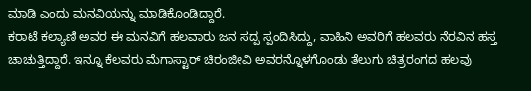ಮಾಡಿ ಎಂದು ಮನವಿಯನ್ನು ಮಾಡಿಕೊಂಡಿದ್ದಾರೆ.
ಕರಾಟೆ ಕಲ್ಯಾಣಿ ಅವರ ಈ ಮನವಿಗೆ ಹಲವಾರು ಜನ ಸದ್ಪ ಸ್ಪಂದಿಸಿದ್ದು, ವಾಹಿನಿ ಅವರಿಗೆ ಹಲವರು ನೆರವಿನ ಹಸ್ತ ಚಾಚುತ್ತಿದ್ದಾರೆ. ಇನ್ನೂ ಕೆಲವರು ಮೆಗಾಸ್ಟಾರ್ ಚಿರಂಜೀವಿ ಅವರನ್ನೊಳಗೊಂಡು ತೆಲುಗು ಚಿತ್ರರಂಗದ ಹಲವು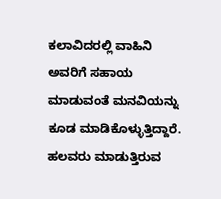ಕಲಾವಿದರಲ್ಲಿ ವಾಹಿನಿ ಅವರಿಗೆ ಸಹಾಯ ಮಾಡುವಂತೆ ಮನವಿಯನ್ನು ಕೂಡ ಮಾಡಿಕೊಳ್ಳುತ್ತಿದ್ದಾರೆ. ಹಲವರು ಮಾಡುತ್ತಿರುವ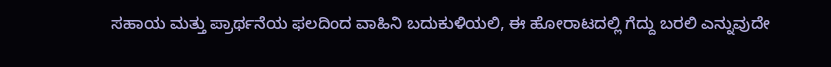ಸಹಾಯ ಮತ್ತು ಪ್ರಾರ್ಥನೆಯ ಫಲದಿಂದ ವಾಹಿನಿ ಬದುಕುಳಿಯಲಿ, ಈ ಹೋರಾಟದಲ್ಲಿ ಗೆದ್ದು ಬರಲಿ ಎನ್ನುವುದೇ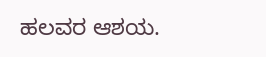ಹಲವರ ಆಶಯ.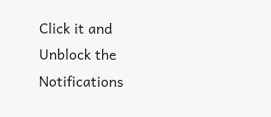Click it and Unblock the Notifications